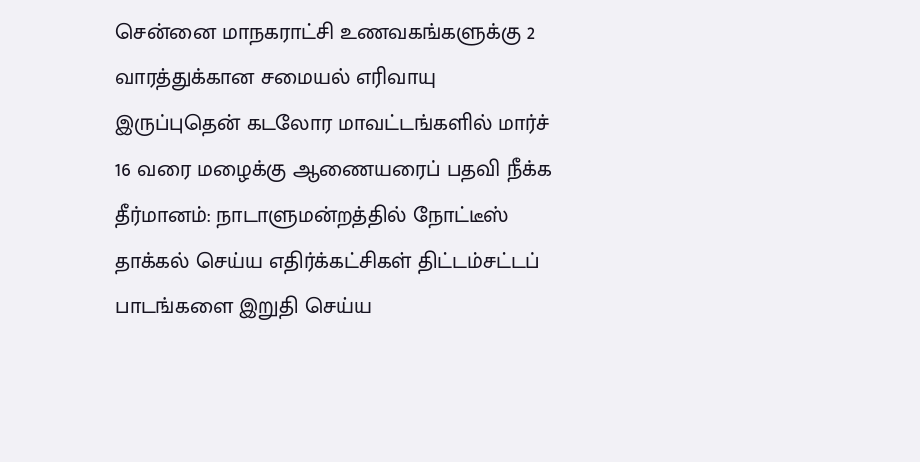சென்னை மாநகராட்சி உணவகங்களுக்கு 2 வாரத்துக்கான சமையல் எரிவாயு இருப்புதென் கடலோர மாவட்டங்களில் மார்ச் 16 வரை மழைக்கு ஆணையரைப் பதவி நீக்க தீர்மானம்: நாடாளுமன்றத்தில் நோட்டீஸ் தாக்கல் செய்ய எதிர்க்கட்சிகள் திட்டம்சட்டப் பாடங்களை இறுதி செய்ய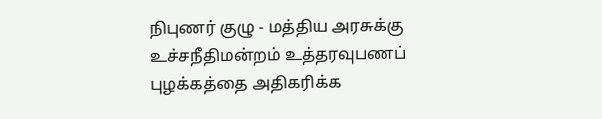நிபுணர் குழு - மத்திய அரசுக்கு உச்சநீதிமன்றம் உத்தரவுபணப் புழக்கத்தை அதிகரிக்க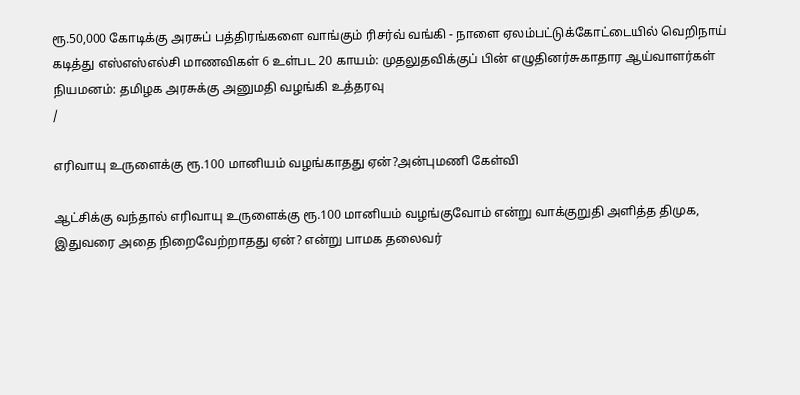ரூ.50,000 கோடிக்கு அரசுப் பத்திரங்களை வாங்கும் ரிசர்வ் வங்கி - நாளை ஏலம்பட்டுக்கோட்டையில் வெறிநாய் கடித்து எஸ்எஸ்எல்சி மாணவிகள் 6 உள்பட 20 காயம்: முதலுதவிக்குப் பின் எழுதினர்சுகாதார ஆய்வாளர்கள் நியமனம்: தமிழக அரசுக்கு அனுமதி வழங்கி உத்தரவு
/

எரிவாயு உருளைக்கு ரூ.100 மானியம் வழங்காதது ஏன்?அன்புமணி கேள்வி

ஆட்சிக்கு வந்தால் எரிவாயு உருளைக்கு ரூ.100 மானியம் வழங்குவோம் என்று வாக்குறுதி அளித்த திமுக, இதுவரை அதை நிறைவேற்றாதது ஏன்? என்று பாமக தலைவர்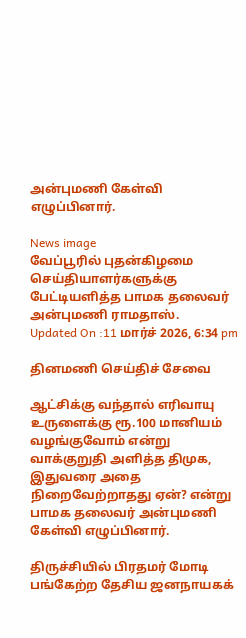அன்புமணி கேள்வி எழுப்பினார்.

News image
வேப்பூரில் புதன்கிழமை செய்தியாளர்களுக்கு பேட்டியளித்த பாமக தலைவர் அன்புமணி ராமதாஸ்.
Updated On :11 மார்ச் 2026, 6:34 pm

தினமணி செய்திச் சேவை

ஆட்சிக்கு வந்தால் எரிவாயு உருளைக்கு ரூ.100 மானியம் வழங்குவோம் என்று வாக்குறுதி அளித்த திமுக, இதுவரை அதை நிறைவேற்றாதது ஏன்? என்று பாமக தலைவர் அன்புமணி கேள்வி எழுப்பினார்.

திருச்சியில் பிரதமர் மோடி பங்கேற்ற தேசிய ஜனநாயகக்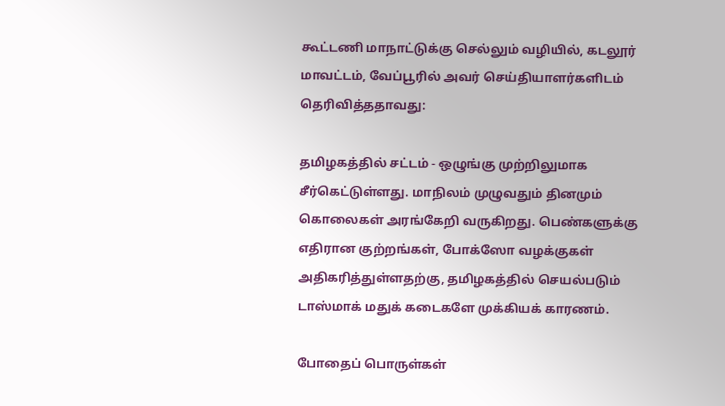கூட்டணி மாநாட்டுக்கு செல்லும் வழியில், கடலூர் மாவட்டம், வேப்பூரில் அவர் செய்தியாளர்களிடம் தெரிவித்ததாவது:

தமிழகத்தில் சட்டம் - ஒழுங்கு முற்றிலுமாக சீர்கெட்டுள்ளது. மாநிலம் முழுவதும் தினமும் கொலைகள் அரங்கேறி வருகிறது. பெண்களுக்கு எதிரான குற்றங்கள், போக்ஸோ வழக்குகள் அதிகரித்துள்ளதற்கு, தமிழகத்தில் செயல்படும் டாஸ்மாக் மதுக் கடைகளே முக்கியக் காரணம்.

போதைப் பொருள்கள்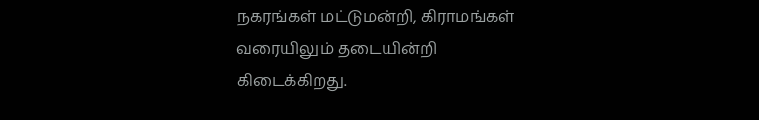நகரங்கள் மட்டுமன்றி, கிராமங்கள் வரையிலும் தடையின்றி கிடைக்கிறது.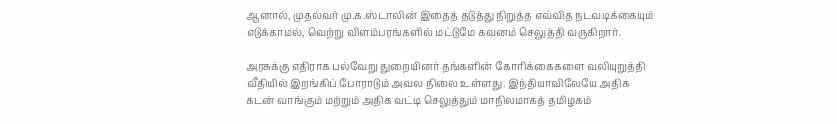ஆனால், முதல்வர் மு.க.ஸ்டாலின் இதைத் தடுத்து நிறுத்த எவ்வித நடவடிக்கையும் எடுக்காமல், வெற்று விளம்பரங்களில் மட்டுமே கவனம் செலுத்தி வருகிறார்.

அரசுக்கு எதிராக பல்வேறு துறையினர் தங்களின் கோரிக்கைகளை வலியுறுத்தி வீதியில் இறங்கிப் போராடும் அவல நிலை உள்ளது. இந்தியாவிலேயே அதிக கடன் வாங்கும் மற்றும் அதிக வட்டி செலுத்தும் மாநிலமாகத் தமிழகம்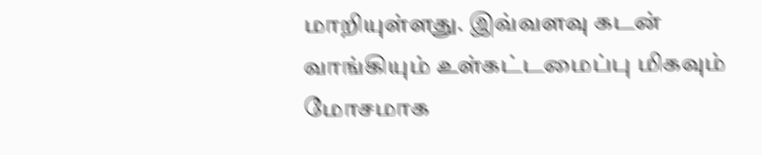மாறியுள்ளது. இவ்வளவு கடன் வாங்கியும் உள்கட்டமைப்பு மிகவும் மோசமாக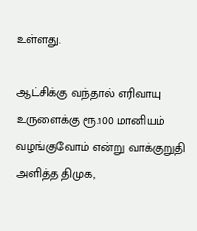உள்ளது.

ஆட்சிக்கு வந்தால் எரிவாயு உருளைக்கு ரூ.100 மானியம் வழங்குவோம் என்று வாக்குறுதி அளித்த திமுக,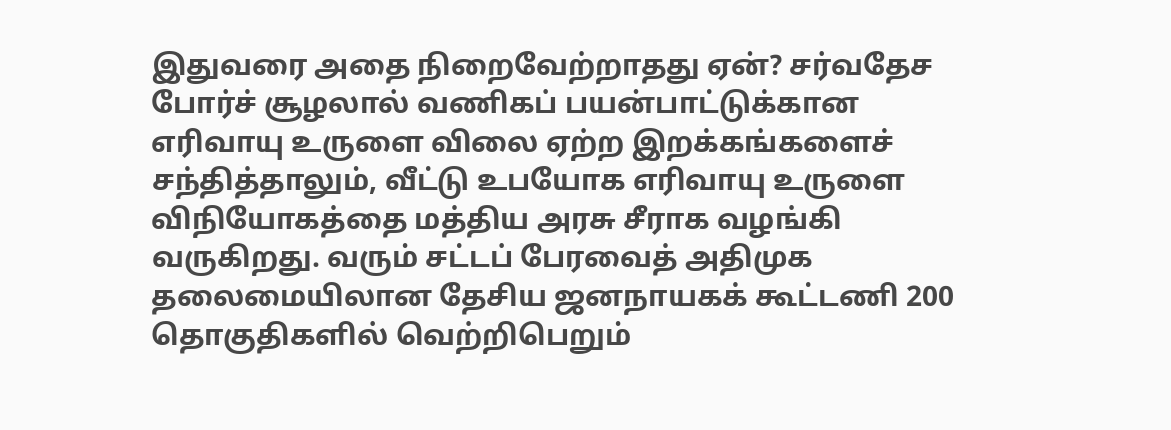இதுவரை அதை நிறைவேற்றாதது ஏன்? சர்வதேச போர்ச் சூழலால் வணிகப் பயன்பாட்டுக்கான எரிவாயு உருளை விலை ஏற்ற இறக்கங்களைச் சந்தித்தாலும், வீட்டு உபயோக எரிவாயு உருளை விநியோகத்தை மத்திய அரசு சீராக வழங்கி வருகிறது. வரும் சட்டப் பேரவைத் அதிமுக தலைமையிலான தேசிய ஜனநாயகக் கூட்டணி 200 தொகுதிகளில் வெற்றிபெறும்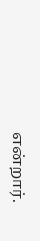என்றார்.